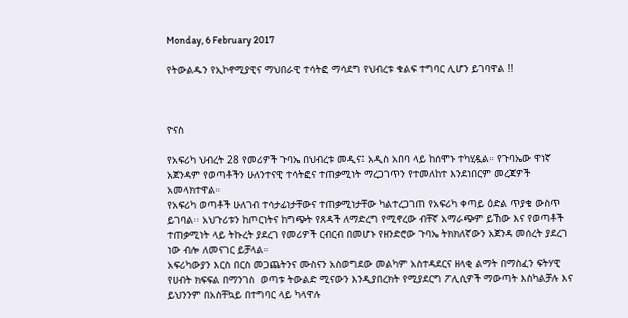Monday, 6 February 2017

የትውልዱን የኢኮኖሚያዊና ማህበራዊ ተሳትፎ ማሳደግ የህብረቱ ቁልፍ ተግባር ሊሆን ይገባዋል !!



ዮናስ

የአፍሪካ ህብረት 28 የመሪዎች ጉባኤ በህብረቱ መዲና፤ አዲስ አበባ ላይ ከሰሞኑ ተካሂዷል። የጉባኤው ዋነኛ አጀንዳም የወጣቶችን ሁለንተናዊ ተሳትፎና ተጠቃሚነት ማረጋገጥን የተመለከተ እንደነበርም መረጃዎች አመላክተዋል።
የአፍሪካ ወጣቶች ሁለገብ ተሳታፊነታቸውና ተጠቃሚነታቸው ካልተረጋገጠ የአፍሪካ ቀጣይ ዕድል ጥያቄ ውስጥ  ይገባል፡፡ አህጉሪቱን ከጦርነትና ከግጭት የጸዳች ለማድረግ የሚኖረው ብቸኛ አማራጭም ይኸው እና የወጣቶች ተጠቃሚነት ላይ ትኩረት ያደረገ የመሪዎች ርብርብ በመሆኑ የዘንድሮው ጉባኤ ትክክለኛውን አጀንዳ መሰረት ያደረገ  ነው ብሎ ለመናገር ይቻላል።
አፍሪካውያን እርስ በርስ መጋጨትንና ሙስናን አስወግደው መልካም አስተዳደርና ዘላቂ ልማት በማስፈን ፍትሃዊ የሀብት ክፍፍል በማንገስ  ወጣቱ ትውልድ ሚናውን እንዲያበረክት የሚያደርግ ፖሊሲዎች ማውጣት እስካልቻሉ እና ይህንንም በአስቸኳይ በተግባር ላይ ካላዋሉ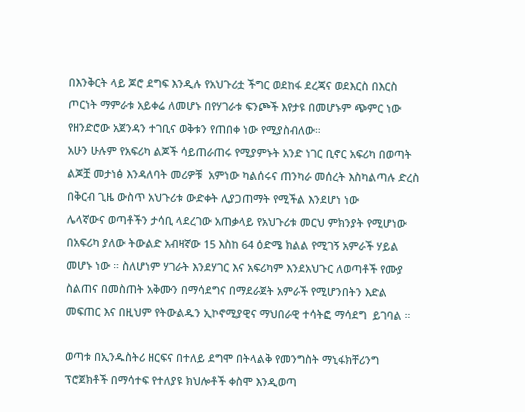በእንቅርት ላይ ጆሮ ደግፍ እንዲሉ የአህጉሪቷ ችግር ወደከፋ ደረጃና ወደእርስ በእርስ ጦርነት ማምራቱ አይቀሬ ለመሆኑ በየሃገራቱ ፍንጮች እየታዩ በመሆኑም ጭምር ነው የዘንድሮው አጀንዳን ተገቢና ወቅቱን የጠበቀ ነው የሚያስብለው።
አሁን ሁሉም የአፍሪካ ልጆች ሳይጠራጠሩ የሚያምኑት አንድ ነገር ቢኖር አፍሪካ በወጣት ልጆቿ መታነፅ እንዳለባት መሪዎቹ  አምነው ካልሰሩና ጠንካራ መሰረት እስካልጣሉ ድረስ በቅርብ ጊዜ ውስጥ አህጉሪቱ ውድቀት ሊያጋጠማት የሚችል እንደሆነ ነው
ሌላኛውና ወጣቶችን ታሳቢ ላደረገው አጠቃላይ የአህጉሪቱ መርህ ምክንያት የሚሆነው በአፍሪካ ያለው ትውልድ አብዛኛው 15 እስከ 64 ዕድሜ ክልል የሚገኝ አምራች ሃይል መሆኑ ነው ። ስለሆነም ሃገራት እንደሃገር እና አፍሪካም እንደአህጉር ለወጣቶች የሙያ ስልጠና በመስጠት አቅሙን በማሳደግና በማደራጀት አምራች የሚሆንበትን እድል መፍጠር እና በዚህም የትውልዱን ኢኮኖሚያዊና ማህበራዊ ተሳትፎ ማሳደግ  ይገባል ።

ወጣቱ በኢንዱስትሪ ዘርፍና በተለይ ደግሞ በትላልቅ የመንግስት ማኒፋክቸሪንግ ፕሮጀክቶች በማሳተፍ የተለያዩ ክህሎቶች ቀስሞ እንዲወጣ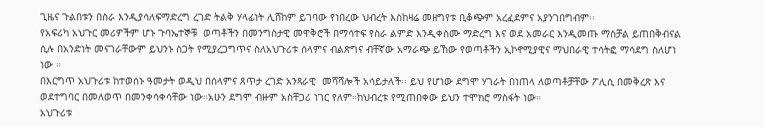ጊዜና ጉልበቱን በስራ እንዲያሳለፍማድረግ ረገድ ትልቅ ሃላፊነት ሊሸከም ይገባው የነበረው ህብረት እስከዛሬ መዘግየቱ ቢቆጭም አረፈደምና አያንገበግብም፡፡
የአፍሪካ አህጉር መሪዎችም ሆኑ ጉባኤተኞቹ  ወጣቶችን በመንግስታዊ መዋቅሮች በማሳተፍ የስራ ልምድ እንዲቀስሙ ማድረግ እና ወደ አመራር እንዲመጡ ማስቻል ይጠበቅብናል ሲሉ በአንድነት መናገራቸውም ይህንኑ ስጋት የሚያረጋግጥና ስለአህጉሪቱ ሰላምና ብልጽግና ብቸኛው አማራጭ ይኸው የወጣቶችን ኢኮኖሚያዊና ማህበራዊ ተሳትፎ ማሳደግ ስለሆነ ነው ።
በእርግጥ አህጉሪቱ ከተወሰኑ ዓመታት ወዲህ በሰላምና ጸጥታ ረገድ አንጻራዊ  መሻሻሎች አሳይታለች፡፡ ይህ የሆነው ደግሞ ሃገራት በነጠላ ለወጣቶቻቸው ፖሊሲ በመቅረጽ እና ወደተግባር በመለወጥ በመንቀሳቀሳቸው ነው።አሁን ደግሞ ብዙም አስቸጋሪ ነገር የለም።ከህብረቱ የሚጠበቀው ይህን ተሞክሮ ማስፋት ነው።
አህጉሪቱ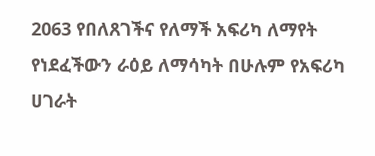2063 የበለጸገችና የለማች አፍሪካ ለማየት የነደፈችውን ራዕይ ለማሳካት በሁሉም የአፍሪካ ሀገራት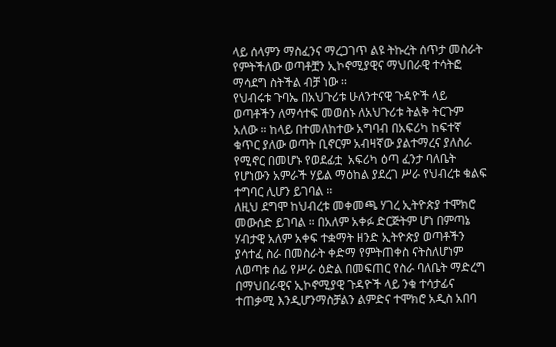ላይ ሰላምን ማስፈንና ማረጋገጥ ልዩ ትኩረት ሰጥታ መስራት የምትችለው ወጣቶቿን ኢኮኖሚያዊና ማህበራዊ ተሳትፎ ማሳደግ ስትችል ብቻ ነው ፡፡
የህብሩቱ ጉባኤ በአህጉሪቱ ሁለንተናዊ ጉዳዮች ላይ ወጣቶችን ለማሳተፍ መወሰኑ ለአህጉሪቱ ትልቅ ትርጉም አለው ። ከላይ በተመለከተው አግባብ በአፍሪካ ከፍተኛ ቁጥር ያለው ወጣት ቢኖርም አብዛኛው ያልተማረና ያለስራ የሚኖር በመሆኑ የወደፊቷ  አፍሪካ ዕጣ ፈንታ ባለቤት የሆነውን አምራች ሃይል ማዕከል ያደረገ ሥራ የህብረቱ ቁልፍ ተግባር ሊሆን ይገባል ፡፡
ለዚህ ደግሞ ከህብረቱ መቀመጫ ሃገረ ኢትዮጵያ ተሞክሮ መውሰድ ይገባል ። በአለም አቀፉ ድርጅትም ሆነ በምጣኔ ሃብታዊ አለም አቀፍ ተቋማት ዘንድ ኢትዮጵያ ወጣቶችን ያሳተፈ ስራ በመስራት ቀድማ የምትጠቀስ ናትስለሆነም ለወጣቱ ሰፊ የሥራ ዕድል በመፍጠር የስራ ባለቤት ማድረግ በማህበራዊና ኢኮኖሚያዊ ጉዳዮች ላይ ንቁ ተሳታፊና ተጠቃሚ እንዲሆንማስቻልን ልምድና ተሞክሮ አዲስ አበባ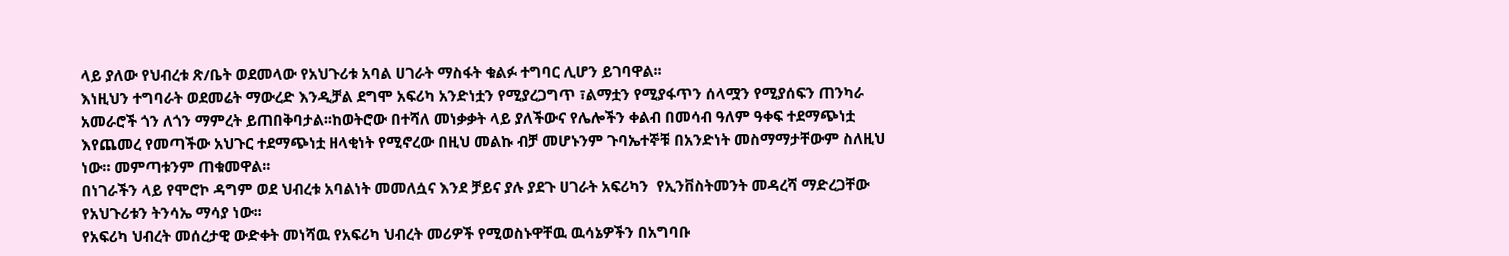ላይ ያለው የህብረቱ ጽ/ቤት ወደመላው የአህጉሪቱ አባል ሀገራት ማስፋት ቁልፉ ተግባር ሊሆን ይገባዋል፡፡
እነዚህን ተግባራት ወደመሬት ማውረድ እንዲቻል ደግሞ አፍሪካ አንድነቷን የሚያረጋግጥ ፣ልማቷን የሚያፋጥን ሰላሟን የሚያሰፍን ጠንካራ አመራሮች ጎን ለጎን ማምረት ይጠበቅባታል፡፡ከወትሮው በተሻለ መነቃቃት ላይ ያለችውና የሌሎችን ቀልብ በመሳብ ዓለም ዓቀፍ ተደማጭነቷ እየጨመረ የመጣችው አህጉር ተደማጭነቷ ዘላቂነት የሚኖረው በዚህ መልኩ ብቻ መሆኑንም ጉባኤተኞቹ በአንድነት መስማማታቸውም ስለዚህ ነው። መምጣቱንም ጠቁመዋል፡፡
በነገራችን ላይ የሞሮኮ ዳግም ወደ ህብረቱ አባልነት መመለሷና እንደ ቻይና ያሉ ያደጉ ሀገራት አፍሪካን  የኢንቨስትመንት መዳረሻ ማድረጋቸው የአህጉሪቱን ትንሳኤ ማሳያ ነው፡፡
የአፍሪካ ህብረት መሰረታዊ ውድቀት መነሻዉ የአፍሪካ ህብረት መሪዎች የሚወስኑዋቸዉ ዉሳኔዎችን በአግባቡ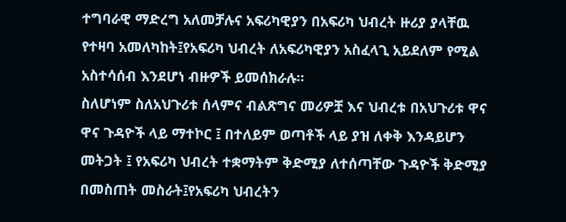ተግባራዊ ማድረግ አለመቻሉና አፍሪካዊያን በአፍሪካ ህብረት ዙሪያ ያላቸዉ የተዛባ አመለካከት፤የአፍሪካ ህብረት ለአፍሪካዊያን አስፈላጊ አይደለም የሚል አስተሳሰብ እንደሆነ ብዙዎች ይመሰክራሉ፡፡
ስለሆነም ስለአህጉሪቱ ሰላምና ብልጽግና መሪዎቿ እና ህብረቱ በአህጉሪቱ ዋና ዋና ጉዳዮች ላይ ማተኮር ፤ በተለይም ወጣቶች ላይ ያዝ ለቀቅ እንዳይሆን መትጋት ፤ የአፍሪካ ህብረት ተቋማትም ቅድሚያ ለተሰጣቸው ጉዳዮች ቅድሚያ በመስጠት መስራት፤የአፍሪካ ህብረትን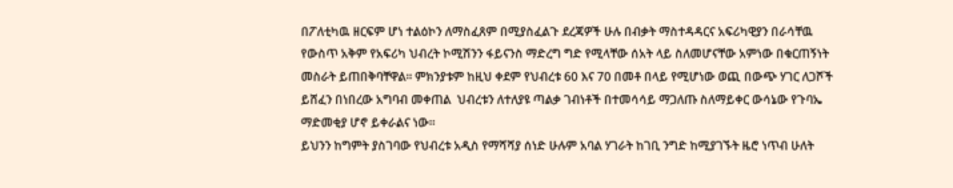በፖለቲካዉ ዘርፍም ሆነ ተልዕኮን ለማስፈጸም በሚያስፈልጉ ደረጃዎች ሁሉ በብቃት ማስተዳዳርና አፍሪካዊያን በራሳቸዉ  የውስጥ አቅም የአፍሪካ ህብረት ኮሚሽንን ፋይናንስ ማድረግ ግድ የሚላቸው ሰአት ላይ ስለመሆናቸው አምነው በቁርጠኝነት መስራት ይጠበቅባቸዋል፡፡ ምክንያቱም ከዚህ ቀደም የህብረቱ 60 እና 70 በመቶ በላይ የሚሆነው ወጪ በውጭ ሃገር ለጋሾች ይሸፈን በነበረው አግባብ መቀጠል  ህብረቱን ለተለያዩ ጣልቃ ገብነቶች በተመሳሳይ ማጋለጡ ስለማይቀር ውሳኔው የጉባኤ ማድመቂያ ሆኖ ይቀራልና ነው።
ይህንን ከግምት ያስገባው የህብረቱ አዲስ የማሻሻያ ሰነድ ሁሉም አባል ሃገራት ከገቢ ንግድ ከሚያገኙት ዜሮ ነጥብ ሁለት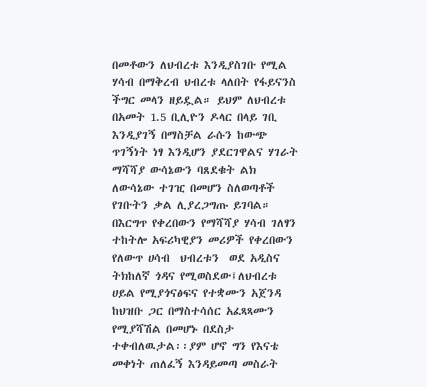በመቶውን ለህብረቱ እንዲያስገቡ የሚል ሃሳብ በማቅረብ ህብረቱ ላለበት የፋይናንስ ችግር መላን ዘይዷል። ይህም ለህብረቱ በአመት 1.5 ቢሊዮን ዶላር በላይ ገቢ እንዲያገኝ በማስቻል ራሱን ከውጭ ጥገኝነት ነፃ እንዲሆን ያደርገዋልና ሃገራት ማሻሻያ ውሳኔውን ባጸደቁት ልክ ለውሳኔው ተገዢ በመሆን ስለወጣቶች የገቡትን ቃል ሊያረጋግጡ ይገባል።
በእርግጥ የቀረበውን የማሻሻያ ሃሳብ ገለፃን ተከትሎ አፍሪካዊያን መሪዎች የቀረበውን የለውጥ ሀሳብ  ህብረቱን  ወደ አዲስና ትክከለኛ ጎዳና የሚወስደው፤ለህብረቱ ሀይል የሚያጎናፅፍና የተቋሙን አጀንዳ ከህዝቡ ጋር በማስተሳሰር አፈጻጻሙን የሚያሻሽል በመሆኑ በደስታ ተቀብለዉታል፡፡ያም ሆኖ ግን የእናቴ መቀነት ጠለፈኝ እንዳይመጣ መስራት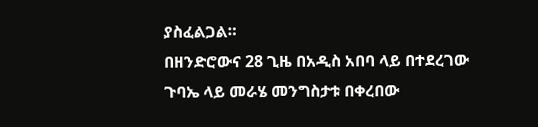ያስፈልጋል።
በዘንድሮውና 28 ጊዜ በአዲስ አበባ ላይ በተደረገው  ጉባኤ ላይ መራሄ መንግስታቱ በቀረበው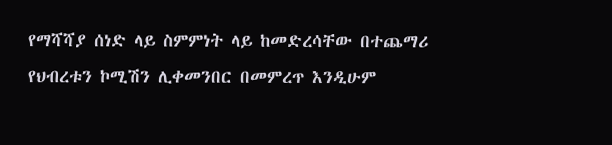የማሻሻያ ሰነድ ላይ ስምምነት ላይ ከመድረሳቸው በተጨማሪ የህብረቱን ኮሚሽን ሊቀመንበር በመምረጥ እንዲሁም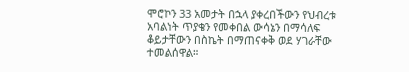ሞሮኮን 33 አመታት በኋላ ያቀረበችውን የህብረቱ አባልነት ጥያቄን የመቀበል ውሳኔን በማሳለፍ ቆይታቸውን በስኬት በማጠናቀቅ ወደ ሃገራቸው ተመልሰዋል።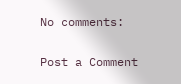No comments:

Post a Comment